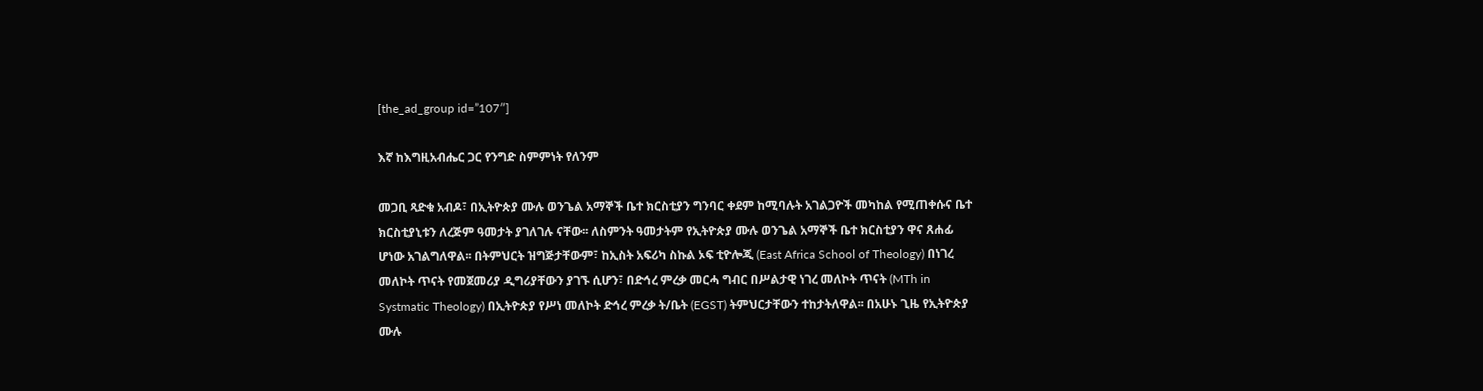[the_ad_group id=”107″]

እኛ ከእግዚአብሔር ጋር የንግድ ስምምነት የለንም

መጋቢ ጻድቁ አብዶ፣ በኢትዮጵያ ሙሉ ወንጌል አማኞች ቤተ ክርስቲያን ግንባር ቀደም ከሚባሉት አገልጋዮች መካከል የሚጠቀሱና ቤተ ክርስቲያኒቱን ለረጅም ዓመታት ያገለገሉ ናቸው፡፡ ለስምንት ዓመታትም የኢትዮጵያ ሙሉ ወንጌል አማኞች ቤተ ክርስቲያን ዋና ጸሐፊ ሆነው አገልግለዋል፡፡ በትምህርት ዝግጅታቸውም፣ ከኢስት አፍሪካ ስኩል ኦፍ ቲዮሎጂ (East Africa School of Theology) በነገረ መለኮት ጥናት የመጀመሪያ ዲግሪያቸውን ያገኙ ሲሆን፣ በድኅረ ምረቃ መርሓ ግብር በሥልታዊ ነገረ መለኮት ጥናት (MTh in Systmatic Theology) በኢትዮጵያ የሥነ መለኮት ድኅረ ምረቃ ት/ቤት (EGST) ትምህርታቸውን ተከታትለዋል፡፡ በአሁኑ ጊዜ የኢትዮጵያ ሙሉ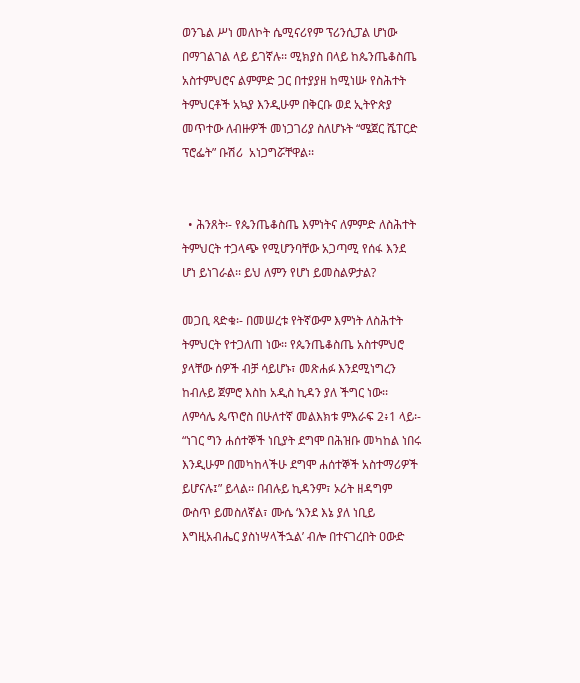ወንጌል ሥነ መለኮት ሴሚናሪየም ፕሪንሲፓል ሆነው በማገልገል ላይ ይገኛሉ፡፡ ሚክያስ በላይ ከጴንጤቆስጤ አስተምህሮና ልምምድ ጋር በተያያዘ ከሚነሡ የስሕተት ትምህርቶች አኳያ እንዲሁም በቅርቡ ወደ ኢትዮጵያ መጥተው ለብዙዎች መነጋገሪያ ስለሆኑት “ሜጀር ሼፐርድ ፕሮፌት” ቡሽሪ  አነጋግሯቸዋል፡፡


  • ሕንጸት፡- የጴንጤቆስጤ እምነትና ለምምድ ለስሕተት ትምህርት ተጋላጭ የሚሆንባቸው አጋጣሚ የሰፋ እንደ ሆነ ይነገራል፡፡ ይህ ለምን የሆነ ይመስልዎታል?

መጋቢ ጻድቁ፡- በመሠረቱ የትኛውም እምነት ለስሕተት ትምህርት የተጋለጠ ነው፡፡ የጴንጤቆስጤ አስተምህሮ ያላቸው ሰዎች ብቻ ሳይሆኑ፣ መጽሐፉ እንደሚነግረን ከብሉይ ጀምሮ እስከ አዲስ ኪዳን ያለ ችግር ነው፡፡ ለምሳሌ ጴጥሮስ በሁለተኛ መልእክቱ ምእራፍ 2፥1 ላይ፡- “ነገር ግን ሐሰተኞች ነቢያት ደግሞ በሕዝቡ መካከል ነበሩ እንዲሁም በመካከላችሁ ደግሞ ሐሰተኞች አስተማሪዎች ይሆናሉ፤” ይላል፡፡ በብሉይ ኪዳንም፣ ኦሪት ዘዳግም ውስጥ ይመስለኛል፣ ሙሴ ʻእንደ እኔ ያለ ነቢይ እግዚአብሔር ያስነሣላችኋልʼ ብሎ በተናገረበት ዐውድ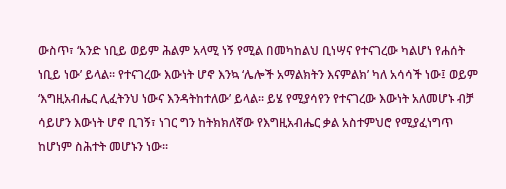ውስጥ፣ ʻአንድ ነቢይ ወይም ሕልም አላሚ ነኝ የሚል በመካከልህ ቢነሣና የተናገረው ካልሆነ የሐሰት ነቢይ ነውʼ ይላል፡፡ የተናገረው እውነት ሆኖ እንኳ ʻሌሎች አማልክትን እናምልክʼ ካለ አሳሳች ነው፤ ወይም ʻእግዚአብሔር ሊፈትንህ ነውና እንዳትከተለውʼ ይላል፡፡ ይሄ የሚያሳየን የተናገረው እውነት አለመሆኑ ብቻ ሳይሆን እውነት ሆኖ ቢገኝ፣ ነገር ግን ከትክክለኛው የእግዚአብሔር ቃል አስተምህሮ የሚያፈነግጥ ከሆነም ስሕተት መሆኑን ነው፡፡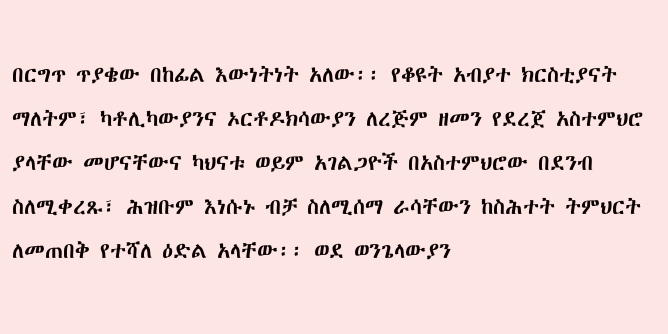በርግጥ ጥያቄው በከፊል እውነትነት አለው፡፡ የቆዩት አብያተ ክርስቲያናት ማለትም፣ ካቶሊካውያንና ኦርቶዶክሳውያን ለረጅም ዘመን የደረጀ አስተምህሮ ያላቸው መሆናቸውና ካህናቱ ወይም አገልጋዮች በአስተምህሮው በደንብ ስለሚቀረጹ፣ ሕዝቡም እነሱኑ ብቻ ስለሚሰማ ራሳቸውን ከስሕተት ትምህርት ለመጠበቅ የተሻለ ዕድል አላቸው፡፡ ወደ ወንጌላውያን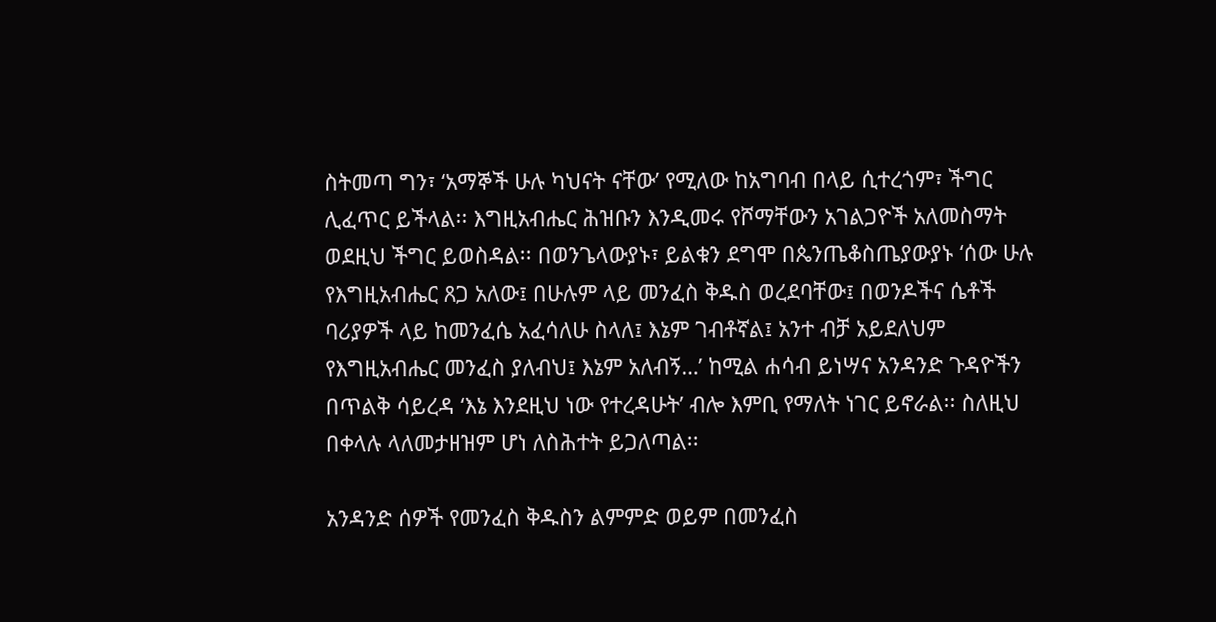ስትመጣ ግን፣ ʻአማኞች ሁሉ ካህናት ናቸውʼ የሚለው ከአግባብ በላይ ሲተረጎም፣ ችግር ሊፈጥር ይችላል፡፡ እግዚአብሔር ሕዝቡን እንዲመሩ የሾማቸውን አገልጋዮች አለመስማት ወደዚህ ችግር ይወስዳል፡፡ በወንጌላውያኑ፣ ይልቁን ደግሞ በጴንጤቆስጤያውያኑ ʻሰው ሁሉ የእግዚአብሔር ጸጋ አለው፤ በሁሉም ላይ መንፈስ ቅዱስ ወረደባቸው፤ በወንዶችና ሴቶች ባሪያዎች ላይ ከመንፈሴ አፈሳለሁ ስላለ፤ እኔም ገብቶኛል፤ አንተ ብቻ አይደለህም የእግዚአብሔር መንፈስ ያለብህ፤ እኔም አለብኝ…ʼ ከሚል ሐሳብ ይነሣና አንዳንድ ጉዳዮችን በጥልቅ ሳይረዳ ʻእኔ እንደዚህ ነው የተረዳሁትʼ ብሎ እምቢ የማለት ነገር ይኖራል፡፡ ስለዚህ በቀላሉ ላለመታዘዝም ሆነ ለስሕተት ይጋለጣል፡፡

አንዳንድ ሰዎች የመንፈስ ቅዱስን ልምምድ ወይም በመንፈስ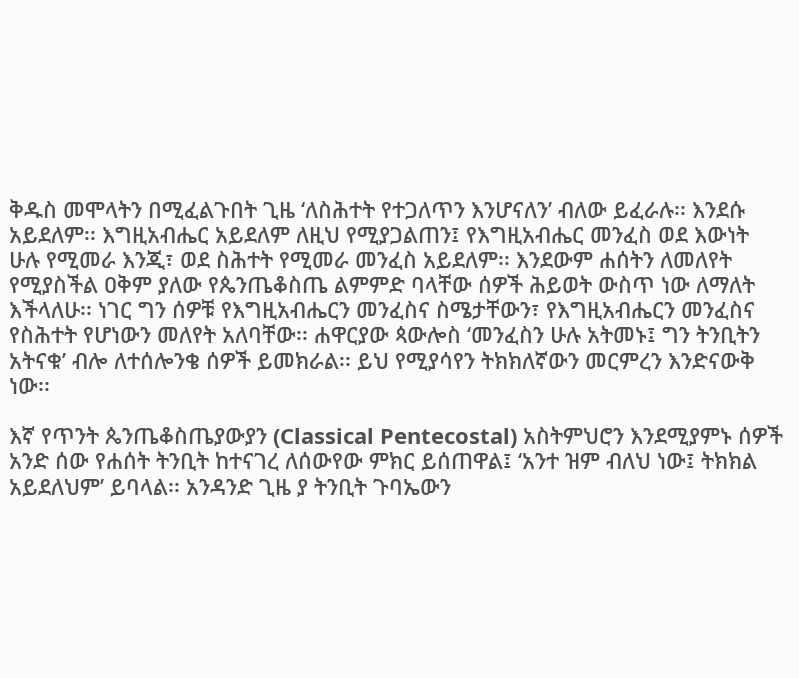ቅዱስ መሞላትን በሚፈልጉበት ጊዜ ʻለስሕተት የተጋለጥን እንሆናለንʼ ብለው ይፈራሉ፡፡ እንደሱ አይደለም፡፡ እግዚአብሔር አይደለም ለዚህ የሚያጋልጠን፤ የእግዚአብሔር መንፈስ ወደ እውነት ሁሉ የሚመራ እንጂ፣ ወደ ስሕተት የሚመራ መንፈስ አይደለም፡፡ እንደውም ሐሰትን ለመለየት የሚያስችል ዐቅም ያለው የጴንጤቆስጤ ልምምድ ባላቸው ሰዎች ሕይወት ውስጥ ነው ለማለት እችላለሁ፡፡ ነገር ግን ሰዎቹ የእግዚአብሔርን መንፈስና ስሜታቸውን፣ የእግዚአብሔርን መንፈስና የስሕተት የሆነውን መለየት አለባቸው፡፡ ሐዋርያው ጳውሎስ ʻመንፈስን ሁሉ አትመኑ፤ ግን ትንቢትን አትናቁʼ ብሎ ለተሰሎንቄ ሰዎች ይመክራል፡፡ ይህ የሚያሳየን ትክክለኛውን መርምረን እንድናውቅ ነው፡፡

እኛ የጥንት ጴንጤቆስጤያውያን (Classical Pentecostal) አስትምህሮን እንደሚያምኑ ሰዎች አንድ ሰው የሐሰት ትንቢት ከተናገረ ለሰውየው ምክር ይሰጠዋል፤ ʻአንተ ዝም ብለህ ነው፤ ትክክል አይደለህምʼ ይባላል፡፡ አንዳንድ ጊዜ ያ ትንቢት ጉባኤውን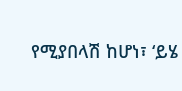የሚያበላሽ ከሆነ፣ ʻይሄ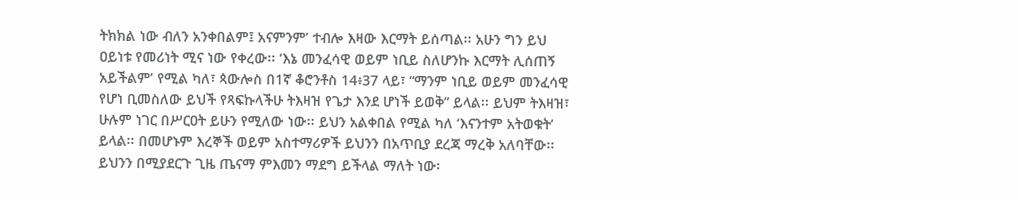ትክክል ነው ብለን አንቀበልም፤ አናምንምʼ ተብሎ እዛው እርማት ይሰጣል፡፡ አሁን ግን ይህ ዐይነቱ የመሪነት ሚና ነው የቀረው፡፡ ʻእኔ መንፈሳዊ ወይም ነቢይ ስለሆንኩ እርማት ሊሰጠኝ አይችልምʼ የሚል ካለ፣ ጳውሎስ በ1ኛ ቆሮንቶስ 14፥37 ላይ፣ “ማንም ነቢይ ወይም መንፈሳዊ የሆነ ቢመስለው ይህች የጻፍኩላችሁ ትእዛዝ የጌታ እንደ ሆነች ይወቅ” ይላል፡፡ ይህም ትእዛዝ፣ ሁሉም ነገር በሥርዐት ይሁን የሚለው ነው፡፡ ይህን አልቀበል የሚል ካለ ʻእናንተም አትወቁትʼ ይላል፡፡ በመሆኑም እረኞች ወይም አስተማሪዎች ይህንን በአጥቢያ ደረጃ ማረቅ አለባቸው፡፡ ይህንን በሚያደርጉ ጊዜ ጤናማ ምእመን ማደግ ይችላል ማለት ነው፡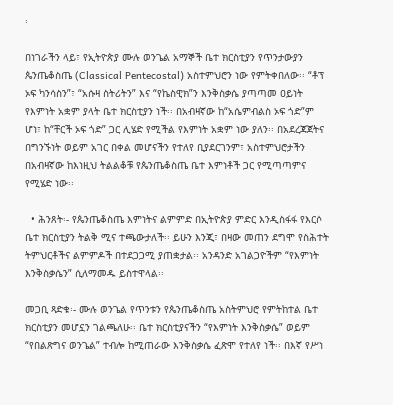፡

በነገራችን ላይ፣ የኢትዮጵያ ሙሉ ወንጌል አማኞች ቤተ ክርስቲያን የጥንታውያን ጴንጤቆስጤ (Classical Pentecostal) አስተምህሮን ነው የምትቀበለው፡፡ “ቶፕ ኦፍ ካንሳስን”፣ “አሱዛ ስትሪትን” እና “የኬስዊክ”ን እንቅስቃሴ ያጣጣመ ዐይነት የእምነት አቋም ያላት ቤተ ክርስቲያን ነች፡፡ በአብዛኛው ከ“አሴምብልስ ኦፍ ጎድ”ም ሆነ፣ ከ“ቸርች ኦፍ ጎድ” ጋር ሊሄድ የሚችል የእምነት አቋም ነው ያለን፡፡ በአደረጃጀትና በግንኙነት ወይም አገር በቀል መሆናችን የተለየ ቢያደርገንም፣ አስተምህሮታችን በአብዛኛው ከእነዚህ ትልልቆቹ የጴንጤቆስጤ ቤተ እምነቶች ጋር የሚጣጣምና የሚሄድ ነው፡፡

  • ሕንጸት፡- የጴንጤቆስጤ እምነትና ልምምድ በኢትዮጵያ ምድር እንዲስፋፋ የእርሶ ቤተ ክርስቲያን ትልቅ ሚና ተጫውታለች፡፡ ይሁን እንጂ፣ በዛው መጠን ደግሞ የስሕተት ትምህርቶችና ልምምዶች በተደጋጋሚ ያጠቋታል፡፡ አንዳንድ አገልጋዮችም “የእምነት እንቅስቃሴን” ሲለማመዱ ይስተዋላል፡፡

መጋቢ ጻድቁ፡- ሙሉ ወንጌል የጥንቱን የጴንጤቆስጤ አስትምህሮ የምትከተል ቤተ ክርስቲያን መሆኗን ገልጫለሁ፡፡ ቤተ ክርስቲያናችን “የእምነት እንቅስቃሴ” ወይም “የበልጽግና ወንጌል” ተብሎ ከሚጠራው እንቅስቃሴ ፈጽሞ የተለየ ነች፡፡ በእኛ የሥነ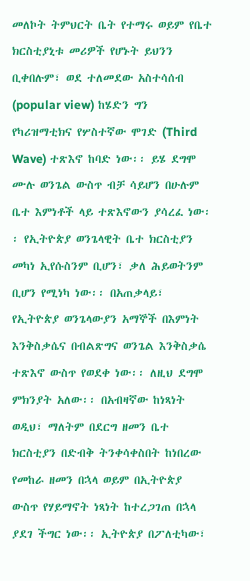መለኮት ትምህርት ቤት የተማሩ ወይም የቤተ ክርስቲያኒቱ መሪዎች የሆኑት ይህንን ቢቀበሉም፣ ወደ ተለመደው አስተሳሰብ (popular view) ከሄድን ግን የካሪዝማቲክና የሦስተኛው ሞገድ (Third Wave) ተጽእኖ ከባድ ነው፡፡ ይሄ ደግሞ ሙሉ ወንጌል ውስጥ ብቻ ሳይሆን በሁሉም ቤተ እምነቶች ላይ ተጽእኖውን ያሳረፈ ነው፡፡ የኢትዮጵያ ወንጌላዊት ቤተ ክርስቲያን መካነ ኢየሱስንም ቢሆን፣ ቃለ ሕይወትንም ቢሆን የሚነካ ነው፡፡ በአጠቃላይ፣ የኢትዮጵያ ወንጌላውያን አማኞች በእምነት እንቅስቃሴና በብልጽግና ወንጌል እንቅስቃሴ ተጽእኖ ውስጥ የወደቀ ነው፡፡ ለዚህ ደግሞ ምክንያት አለው፡፡ በአብዛኛው ከነጻነት ወዲህ፣ ማለትም በደርግ ዘመን ቤተ ክርስቲያን በድብቅ ትንቀሳቀስበት ከነበረው የመከራ ዘመን በኋላ ወይም በኢትዮጵያ ውስጥ የሃይማኖት ነጻነት ከተረጋገጠ በኋላ ያደገ ችግር ነው፡፡ ኢትዮጵያ በፖለቲካው፣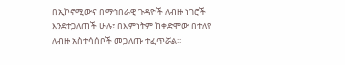በኢኮኖሚውና በማኅበራዊ ጉዳዮች ለብዙ ነገሮች እንደተጋለጠች ሁሉ፣ በእምነትም ከቀድሞው በተለየ ለብዙ አስተሳሰቦች መጋለጡ ተፈጥሯል፡፡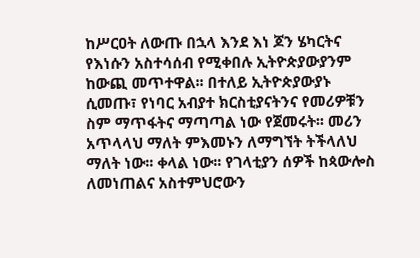ከሥርዐት ለውጡ በኋላ እንደ እነ ጆን ሄካርትና የእነሱን አስተሳሰብ የሚቀበሉ ኢትዮጵያውያንም ከውጪ መጥተዋል፡፡ በተለይ ኢትዮጵያውያኑ ሲመጡ፣ የነባር አብያተ ክርስቲያናትንና የመሪዎቹን ስም ማጥፋትና ማጣጣል ነው የጀመሩት፡፡ መሪን አጥላላህ ማለት ምእመኑን ለማግኘት ትችላለህ ማለት ነው፡፡ ቀላል ነው፡፡ የገላቲያን ሰዎች ከጳውሎስ ለመነጠልና አስተምህሮውን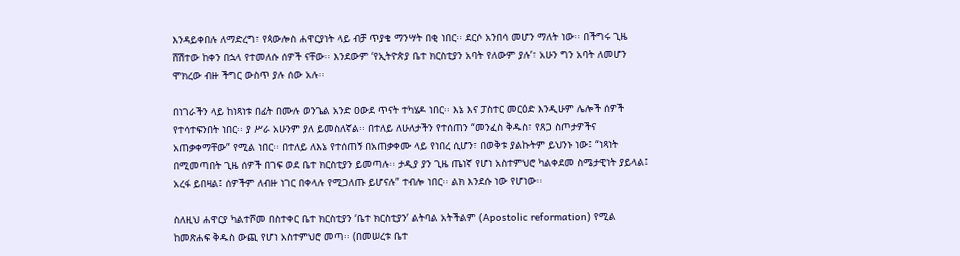እንዳይቀበሉ ለማድረግ፣ የጳውሎስ ሐዋርያነት ላይ ብቻ ጥያቄ ማንሣት በቂ ነበር፡፡ ደርሶ አንበሳ መሆን ማለት ነው፡፡ በችግሩ ጊዜ ሸሽተው ከቀን በኋላ የተመለሱ ሰዎች ናቸው፡፡ እንደውም ʻየኢትዮጵያ ቤተ ክርስቲያን አባት የለውም ያሉʼ፣ አሁን ግን አባት ለመሆን ሞክረው ብዙ ችግር ውስጥ ያሉ ሰው አሉ፡፡

በነገራችን ላይ ከነጻነቱ በፊት በሙሉ ወንጌል አንድ ዐውደ ጥናት ተካሄዶ ነበር፡፡ እኔ እና ፓስተር መርዕድ እንዲሁም ሌሎች ሰዎች የተሳተፍንበት ነበር፡፡ ያ ሥራ አሁንም ያለ ይመስለኛል፡፡ በተለይ ለሁለታችን የተሰጠን “መንፈስ ቅዱስ፣ የጸጋ ስጦታዎችና አጠቃቀማቸው” የሚል ነበር፡፡ በተለይ ለእኔ የተሰጠኝ በአጠቃቀሙ ላይ የነበረ ሲሆን፣ በወቅቱ ያልኩትም ይህንኑ ነው፤ “ነጻነት በሚመጣበት ጊዜ ሰዎች በገፍ ወደ ቤተ ክርስቲያን ይመጣሉ፡፡ ታዲያ ያን ጊዜ ጤነኛ የሆነ አስተምህሮ ካልቀደመ ስሜታዊነት ያይላል፤ አረፋ ይበዛል፤ ሰዎችም ለብዙ ነገር በቀላሉ የሚጋለጡ ይሆናሉ” ተብሎ ነበር፡፡ ልክ እንደሱ ነው የሆነው፡፡

ስለዚህ ሐዋርያ ካልተሾመ በስተቀር ቤተ ክርስቲያን ʻቤተ ክርስቲያንʼ ልትባል አትችልም (Apostolic reformation) የሚል ከመጽሐፍ ቅዱስ ውጪ የሆነ አስተምህሮ መጣ፡፡ (በመሠረቱ ቤተ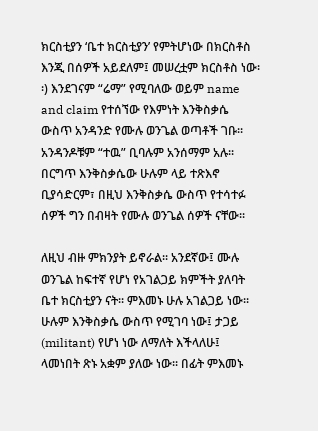ክርስቲያን ʻቤተ ክርስቲያንʼ የምትሆነው በክርስቶስ እንጂ በሰዎች አይደለም፤ መሠረቷም ክርስቶስ ነው፡፡) እንደገናም “ሬማ” የሚባለው ወይም name and claim የተሰኘው የእምነት እንቅስቃሴ ውስጥ አንዳንድ የሙሉ ወንጌል ወጣቶች ገቡ፡፡ አንዳንዶቹም “ተዉ” ቢባሉም አንሰማም አሉ፡፡ በርግጥ እንቅስቃሴው ሁሉም ላይ ተጽእኖ ቢያሳድርም፣ በዚህ እንቅስቃሴ ውስጥ የተሳተፉ ሰዎች ግን በብዛት የሙሉ ወንጌል ሰዎች ናቸው፡፡

ለዚህ ብዙ ምክንያት ይኖራል፡፡ አንደኛው፤ ሙሉ ወንጌል ከፍተኛ የሆነ የአገልጋይ ክምችት ያለባት ቤተ ክርስቲያን ናት፡፡ ምእመኑ ሁሉ አገልጋይ ነው፡፡ ሁሉም እንቅስቃሴ ውስጥ የሚገባ ነው፤ ታጋይ (militant) የሆነ ነው ለማለት እችላለሁ፤ ላመነበት ጽኑ አቋም ያለው ነው፡፡ በፊት ምእመኑ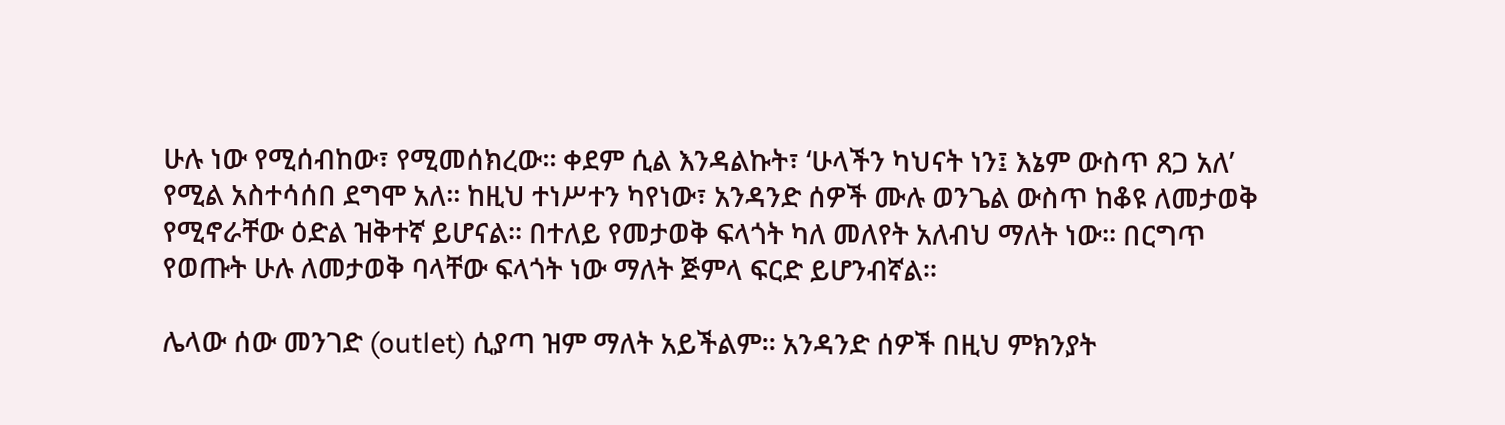ሁሉ ነው የሚሰብከው፣ የሚመሰክረው፡፡ ቀደም ሲል እንዳልኩት፣ ʻሁላችን ካህናት ነን፤ እኔም ውስጥ ጸጋ አለʼ የሚል አስተሳሰበ ደግሞ አለ፡፡ ከዚህ ተነሥተን ካየነው፣ አንዳንድ ሰዎች ሙሉ ወንጌል ውስጥ ከቆዩ ለመታወቅ የሚኖራቸው ዕድል ዝቅተኛ ይሆናል፡፡ በተለይ የመታወቅ ፍላጎት ካለ መለየት አለብህ ማለት ነው፡፡ በርግጥ የወጡት ሁሉ ለመታወቅ ባላቸው ፍላጎት ነው ማለት ጅምላ ፍርድ ይሆንብኛል፡፡

ሌላው ሰው መንገድ (outlet) ሲያጣ ዝም ማለት አይችልም፡፡ አንዳንድ ሰዎች በዚህ ምክንያት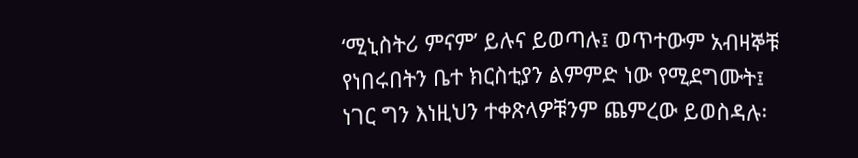ʻሚኒስትሪ ምናምʼ ይሉና ይወጣሉ፤ ወጥተውም አብዛኞቹ የነበሩበትን ቤተ ክርስቲያን ልምምድ ነው የሚደግሙት፤ ነገር ግን እነዚህን ተቀጽላዎቹንም ጨምረው ይወስዳሉ፡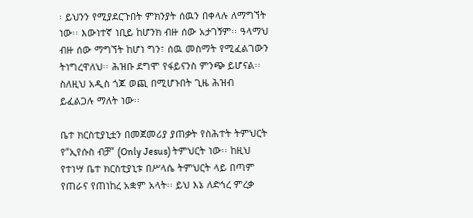፡ ይህንን የሚያደርጉበት ምክንያት ሰዉን በቀላሉ ለማግኘት ነው፡፡ እውነተኛ ነቢይ ከሆንክ ብዙ ሰው አታገኝም፡፡ ዓላማህ ብዙ ሰው ማግኘት ከሆነ ግን፣ ሰዉ መስማት የሚፈልገውን ትነግረዋለህ፡፡ ሕዝቡ ደግሞ የፋይናንስ ምንጭ ይሆናል፡፡ ስለዚህ አዲስ ጎጆ ወጪ በሚሆኑበት ጊዜ ሕዝብ ይፈልጋሉ ማለት ነው፡፡

ቤተ ክርስቲያኒቷን በመጀመሪያ ያጠቃት የስሕተት ትምህርት የ“ኢየሱስ ብቻ” (Only Jesus) ትምህርት ነው፡፡ ከዚህ የተነሣ ቤተ ክርስቲያኒቱ በሥላሴ ትምህርት ላይ በጣም የጠራና የጠነከረ አቋም አላት፡፡ ይህ እኔ ለድኅረ ምረቃ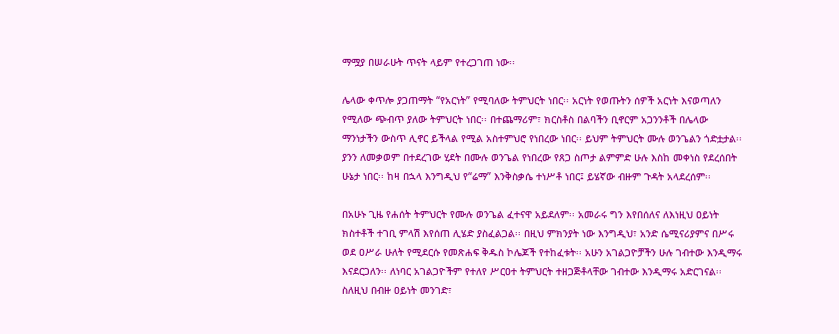ማሟያ በሠራሁት ጥናት ላይም የተረጋገጠ ነው፡፡

ሌላው ቀጥሎ ያጋጠማት “የአርነት” የሚባለው ትምህርት ነበር፡፡ አርነት የወጡትን ሰዎች አርነት እናወጣለን የሚለው ጭብጥ ያለው ትምህርት ነበር፡፡ በተጨማሪም፣ ክርስቶስ በልባችን ቢኖርም አጋንንቶች በሌላው ማንነታችን ውስጥ ሊኖር ይችላል የሚል አስተምህሮ የነበረው ነበር፡፡ ይህም ትምህርት ሙሉ ወንጌልን ጎድቷታል፡፡ ያንን ለመቃወም በተደረገው ሂደት በሙሉ ወንጌል የነበረው የጸጋ ስጦታ ልምምድ ሁሉ እስከ መቀነስ የደረሰበት ሁኔታ ነበር፡፡ ከዛ በኋላ እንግዲህ የ“ሬማ” እንቅስቃሴ ተነሥቶ ነበር፤ ይሄኛው ብዙም ጉዳት አላደረሰም፡፡

በአሁኑ ጊዜ የሐሰት ትምህርት የሙሉ ወንጌል ፈተናዋ አይደለም፡፡ አመራሩ ግን እየበሰለና ለእነዚህ ዐይነት ክስተቶች ተገቢ ምላሽ እየሰጠ ሊሄድ ያስፈልጋል፡፡ በዚህ ምክንያት ነው እንግዲህ፣ አንድ ሴሚናሪያምና በሥሩ ወደ ዐሥራ ሁለት የሚደርሱ የመጽሐፍ ቅዱስ ኮሌጆች የተከፈቱት፡፡ አሁን አገልጋዮቻችን ሁሉ ገብተው እንዲማሩ እናደርጋለን፡፡ ለነባር አገልጋዮችም የተለየ ሥርዐተ ትምህርት ተዘጋጅቶላቸው ገብተው እንዲማሩ አድርገናል፡፡ ስለዚህ በብዙ ዐይነት መንገድ፣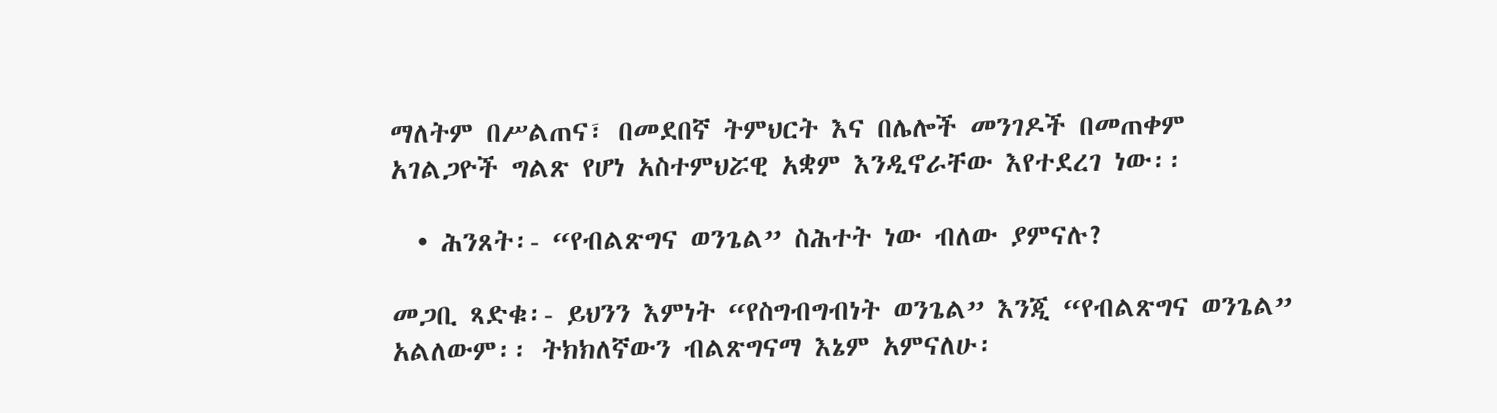ማለትም በሥልጠና፣ በመደበኛ ትምህርት እና በሌሎች መንገዶች በመጠቀም አገልጋዮች ግልጽ የሆነ አስተምህሯዊ አቋም እንዲኖራቸው እየተደረገ ነው፡፡

  • ሕንጸት፡- “የብልጽግና ወንጌል” ስሕተት ነው ብለው ያምናሉ?

መጋቢ ጻድቁ፡- ይህንን እምነት “የስግብግብነት ወንጌል” እንጂ “የብልጽግና ወንጌል” አልለውም፡፡ ትክክለኛውን ብልጽግናማ እኔም አምናለሁ፡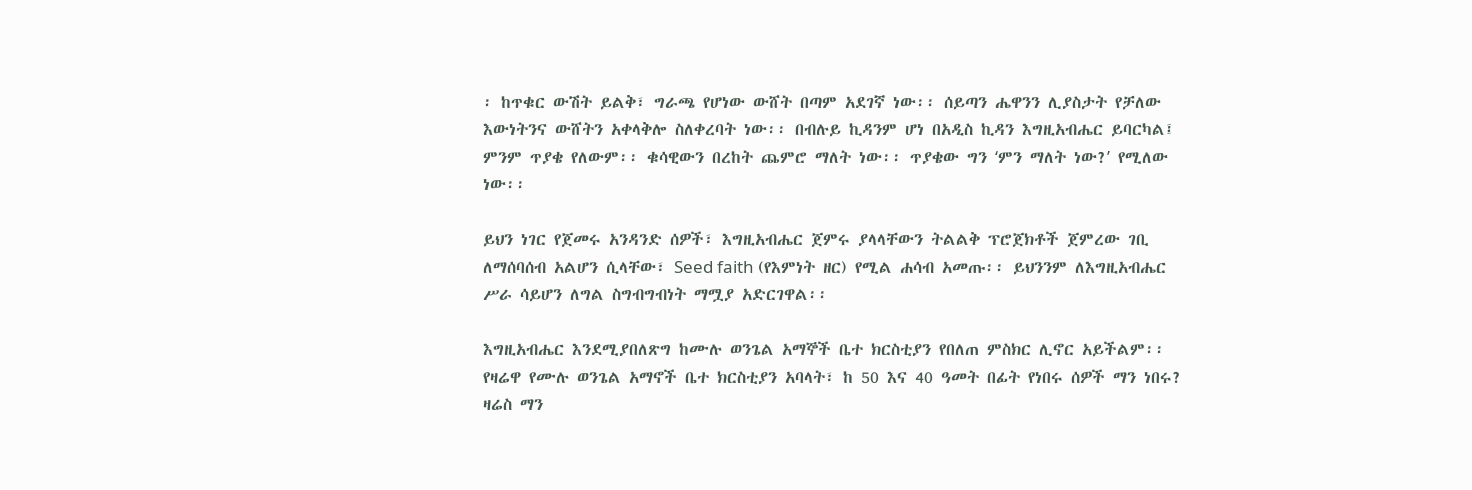፡ ከጥቁር ውሽት ይልቅ፣ ግራጫ የሆነው ውሸት በጣም አደገኛ ነው፡፡ ሰይጣን ሔዋንን ሊያስታት የቻለው እውነትንና ውሸትን አቀላቅሎ ስለቀረባት ነው፡፡ በብሉይ ኪዳንም ሆነ በአዲስ ኪዳን እግዚአብሔር ይባርካል፤ ምንም ጥያቄ የለውም፡፡ ቁሳዊውን በረከት ጨምሮ ማለት ነው፡፡ ጥያቄው ግን ʻምን ማለት ነው?ʼ የሚለው ነው፡፡

ይህን ነገር የጀመሩ አንዳንድ ሰዎች፣ እግዚአብሔር ጀምሩ ያላላቸውን ትልልቅ ፕሮጀክቶች ጀምረው ገቢ ለማሰባሰብ አልሆን ሲላቸው፣ Seed faith (የእምነት ዘር) የሚል ሐሳብ አመጡ፡፡ ይህንንም ለእግዚአብሔር ሥራ ሳይሆን ለግል ስግብግብነት ማሟያ አድርገዋል፡፡

እግዚአብሔር እንደሚያበለጽግ ከሙሉ ወንጌል አማኞች ቤተ ክርስቲያን የበለጠ ምስክር ሊኖር አይችልም፡፡ የዛሬዋ የሙሉ ወንጌል አማኖች ቤተ ክርስቲያን አባላት፣ ከ 50 እና 40 ዓመት በፊት የነበሩ ሰዎች ማን ነበሩ? ዛሬስ ማን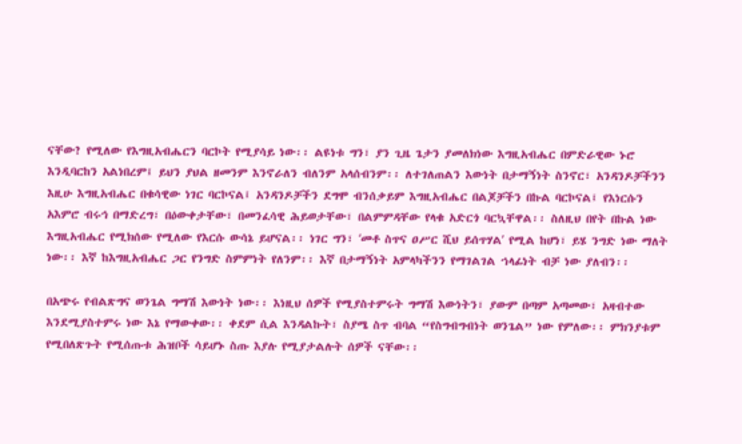ናቸው? የሚለው የእግዚአብሔርን ባርኮት የሚያሳይ ነው፡፡ ልዩነቱ ግን፣ ያን ጊዜ ጌታን ያመለክነው እግዚአብሔር በምድራዊው ኑሮ እንዲባርከን አልነበረም፤ ይህን ያህል ዘመንም እንኖራለን ብለንም አላሰብንም፡፡ ለተገለጠልን እውነት በታማኝነት ስንኖር፣ አንዳንዶቻችንን እዚሁ እግዚአብሔር በቁሳዊው ነገር ባርኮናል፤ አንዳንዶቻችን ደግሞ ብንሰቃይም እግዚአብሔር በልጆቻችን በኩል ባርኮናል፤ የእነርሱን አእምሮ ብሩኅ በማድረግ፣ በዕውቀታቸው፣ በመንፈሳዊ ሕይወታቸው፣ በልምምዳቸው የላቁ አድርጎ ባርኳቸዋል፡፡ ስለዚህ በየት በኩል ነው እግዚአብሔር የሚክሰው የሚለው የእርሱ ውሳኔ ይሆናል፡፡ ነገር ግን፣ ʻመቶ ስጥና ዐሥር ሺህ ይሰጥሃልʼ የሚል ከሆነ፣ ይሄ ንግድ ነው ማለት ነው፡፡ እኛ ከእግዚአብሔር ጋር የንግድ ስምምነት የለንም፡፡ እኛ በታማኝነት አምላካችንን የማገልገል ኀላፊነት ብቻ ነው ያለብን፡፡

በአጭሩ የብልጽግና ወንጌል ግማሽ እውነት ነው፡፡ እነዚህ ሰዎች የሚያስተምሩት ግማሽ እውነትን፣ ያውም በጣም አጣመው፣ አዛብተው እንደሚያስተምሩ ነው እኔ የማውቀው፡፡ ቀደም ሲል እንዳልኩት፣ ስያሜ ስጥ ብባል “የስግብግብነት ወንጌል” ነው የምለው፡፡ ምክንያቱም የሚበለጽጉት የሚሰጡቱ ሕዝቦች ሳይሆኑ ስጡ እያሉ የሚያታልሉት ሰዎች ናቸው፡፡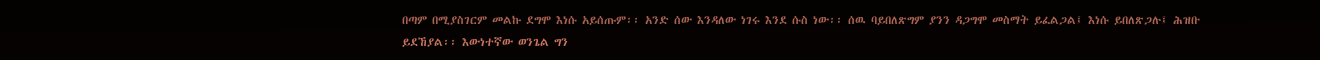በጣም በሚያስገርም መልኩ ደግሞ እነሱ አይሰጡም፡፡ አንድ ሰው እንዳለው ነገሩ እንደ ሱስ ነው፡፡ ሰዉ ባይበለጽግም ያንን ዳጋግሞ መስማት ይፈልጋል፤ እነሱ ይበለጽጋሉ፤ ሕዝቡ ይደኸያል፡፡ እውነተኛው ወንጌል ግን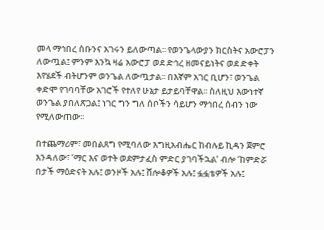መላ ማኅበረ ሰቡንና አገሩን ይለውጣል፡፡ የወንጌላውያን ክርስትና አውሮፓን ለውጧል፤ ምንም እንኳ ዛሬ አውሮፓ ወደ ድኅረ ዘመናይነትና ወደ ድቀት እየሄደች ብትሆንም ወንጌል ለውጧታል፡፡ በእኛም አገር ቢሆን፣ ወንጌል ቀድሞ የገባባቸው አገሮች የተለየ ሁኔታ ይታይባቸዋል፡፡ ስለዚህ እውነተኛ ወንጌል ያበለጽጋል፤ ነገር ግን ግለ ሰቦችን ሳይሆን ማኅበረ ሰብን ነው የሚለውጠው፡፡

በተጨማሪም፣ መበልጸግ የሚባለው እግዚአብሔር ከብሉይ ኪዳን ጀምሮ እንዳለው፣ ʻማር እና ወተት ወደምታፈስ ምድር ያገባችኋልʼ ብሎ ʻከምድሯ በታች ማዕድናት አሉ፤ ወንዞች አሉ፤ ሸሎቆዎች አሉ፤ ፏፏቴዎች አሉ፤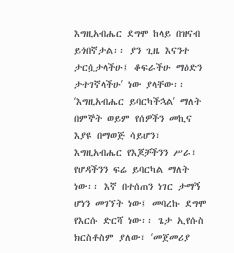እግዚአብሔር ደግሞ ከላይ በዝናብ ይጎበኛታል፡፡ ያን ጊዜ እናንተ ታርሷታላችሁ፤ ቆፍራችሁ ማዕድን ታተገኛላችሁʼ ነው ያላቸው፡፡ ʻእግዚአብሔር ይባርካችኋልʼ ማለት በምኞት ወይም የሰዎችን መኪና እያዩ በማወጅ ሳይሆን፣ እግዚአብሔር የእጆቻችንን ሥራ፣ የሆዳችንን ፍሬ ይባርካል ማለት ነው፡፡ እኛ በተሰጠን ነገር ታማኝ ሆነን መገኘት ነው፤ መባረኩ ደግሞ የእርሱ ድርሻ ነው፡፡ ጌታ ኢየሱስ ክርስቶስም ያለው፣ ʻመጀመሪያ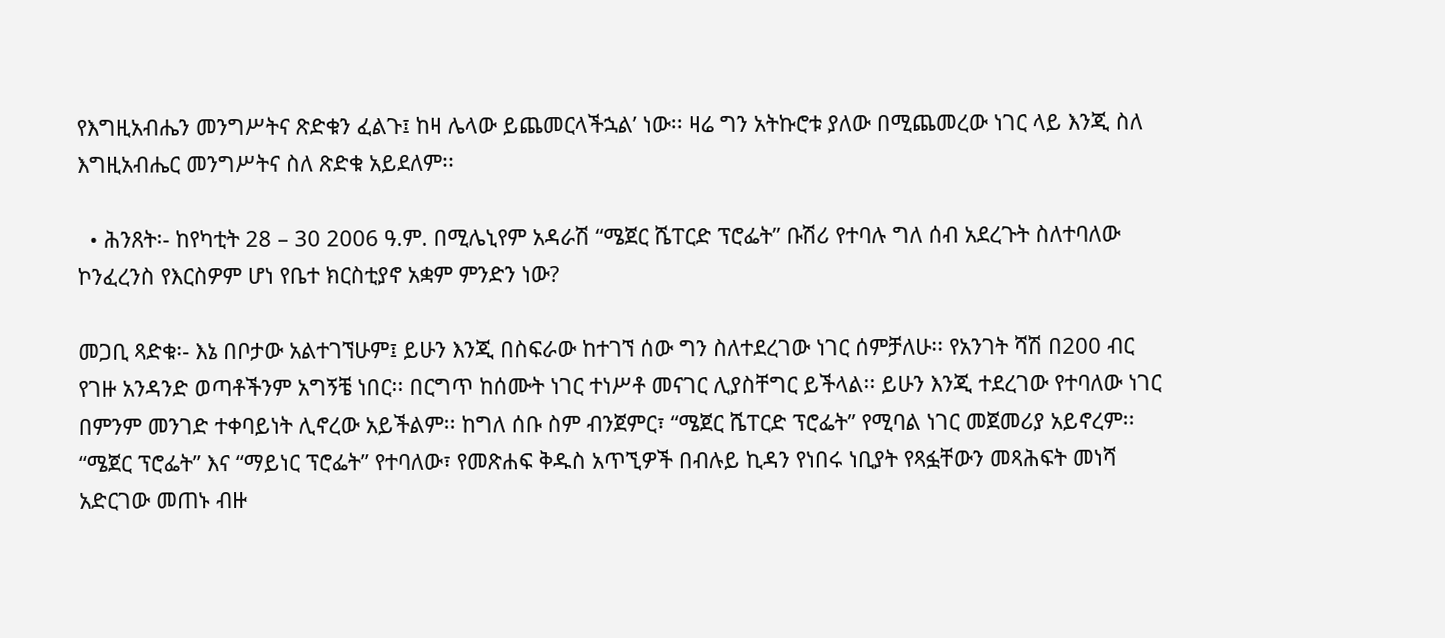የእግዚአብሔን መንግሥትና ጽድቁን ፈልጉ፤ ከዛ ሌላው ይጨመርላችኋልʼ ነው፡፡ ዛሬ ግን አትኩሮቱ ያለው በሚጨመረው ነገር ላይ እንጂ ስለ እግዚአብሔር መንግሥትና ስለ ጽድቁ አይደለም፡፡

  • ሕንጸት፡- ከየካቲት 28 – 30 2006 ዓ.ም. በሚሌኒየም አዳራሽ “ሜጀር ሼፐርድ ፕሮፌት” ቡሽሪ የተባሉ ግለ ሰብ አደረጉት ስለተባለው ኮንፈረንስ የእርስዎም ሆነ የቤተ ክርስቲያኖ አቋም ምንድን ነው?

መጋቢ ጻድቁ፡- እኔ በቦታው አልተገኘሁም፤ ይሁን እንጂ በስፍራው ከተገኘ ሰው ግን ስለተደረገው ነገር ሰምቻለሁ፡፡ የአንገት ሻሽ በ200 ብር የገዙ አንዳንድ ወጣቶችንም አግኝቼ ነበር፡፡ በርግጥ ከሰሙት ነገር ተነሥቶ መናገር ሊያስቸግር ይችላል፡፡ ይሁን እንጂ ተደረገው የተባለው ነገር በምንም መንገድ ተቀባይነት ሊኖረው አይችልም፡፡ ከግለ ሰቡ ስም ብንጀምር፣ “ሜጀር ሼፐርድ ፕሮፌት” የሚባል ነገር መጀመሪያ አይኖረም፡፡ “ሜጀር ፕሮፌት” እና “ማይነር ፕሮፌት” የተባለው፣ የመጽሐፍ ቅዱስ አጥኚዎች በብሉይ ኪዳን የነበሩ ነቢያት የጻፏቸውን መጻሕፍት መነሻ አድርገው መጠኑ ብዙ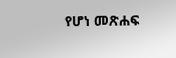የሆነ መጽሐፍ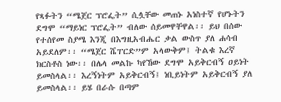የጻፉትን “ሜጀር ፕሮፌት” ሲሏቸው መጠኑ አነስተኛ የሆኑትን ደግሞ “ማይነር ፕሮፌት” ብለው ሰይመዋቸዋል፡፡ ይህ በሰው የተሰየመ ስያሜ እንጂ በእግዚአብሔር ቃል ውስጥ ያለ ሐሳብ አይደለም፡፡ “ሜጀር ሼፐርድ”ም አላውቅም፤ ትልቁ እረኛ ክርስቶስ ነው፡፡ በሌላ መልኩ ካየኸው ደግሞ አይቅርብኝ ዐይነት ይመስላል፡፡ እረኝነትም አይቅርብኝ፤ ነቢይነትም አይቅርብኝ ያለ ይመስላል፡፡ ይሄ በራሱ በጣም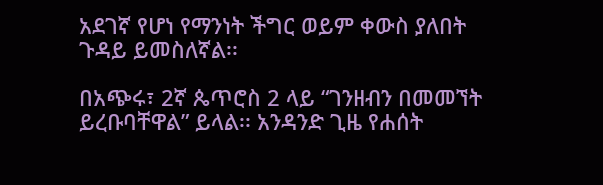አደገኛ የሆነ የማንነት ችግር ወይም ቀውስ ያለበት ጉዳይ ይመስለኛል፡፡

በአጭሩ፣ 2ኛ ጴጥሮስ 2 ላይ “ገንዘብን በመመኘት ይረቡባቸዋል” ይላል፡፡ አንዳንድ ጊዜ የሐሰት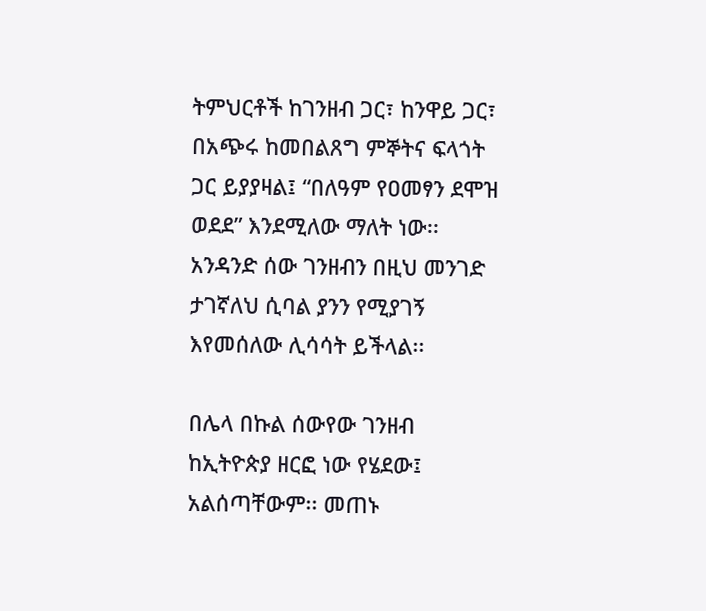ትምህርቶች ከገንዘብ ጋር፣ ከንዋይ ጋር፣ በአጭሩ ከመበልጸግ ምኞትና ፍላጎት ጋር ይያያዛል፤ “በለዓም የዐመፃን ደሞዝ ወደደ” እንደሚለው ማለት ነው፡፡ አንዳንድ ሰው ገንዘብን በዚህ መንገድ ታገኛለህ ሲባል ያንን የሚያገኝ እየመሰለው ሊሳሳት ይችላል፡፡

በሌላ በኩል ሰውየው ገንዘብ ከኢትዮጵያ ዘርፎ ነው የሄደው፤ አልሰጣቸውም፡፡ መጠኑ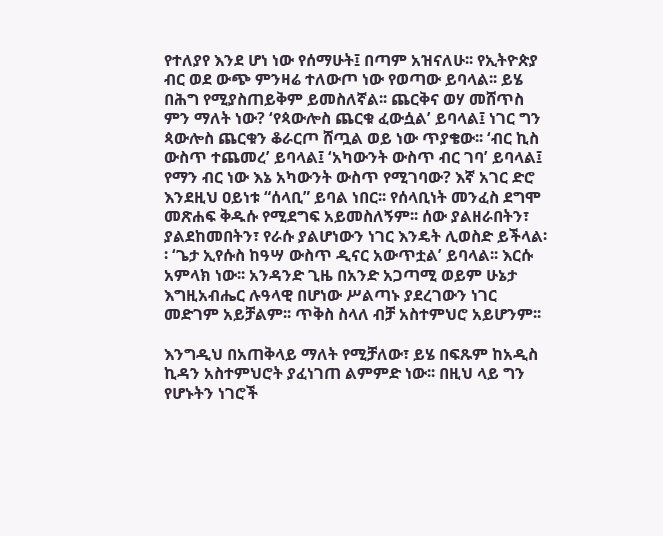የተለያየ እንደ ሆነ ነው የሰማሁት፤ በጣም አዝናለሁ፡፡ የኢትዮጵያ ብር ወደ ውጭ ምንዛሬ ተለውጦ ነው የወጣው ይባላል፡፡ ይሄ በሕግ የሚያስጠይቅም ይመስለኛል፡፡ ጨርቅና ወሃ መሸጥስ ምን ማለት ነው? ʻየጳውሎስ ጨርቁ ፈውሷልʼ ይባላል፤ ነገር ግን ጳውሎስ ጨርቁን ቆራርጦ ሸጧል ወይ ነው ጥያቄው፡፡ ʻብር ኪስ ውስጥ ተጨመረʼ ይባላል፤ ʻአካውንት ውስጥ ብር ገባʼ ይባላል፤ የማን ብር ነው እኔ አካውንት ውስጥ የሚገባው? እኛ አገር ድሮ እንደዚህ ዐይነቱ “ሰላቢ” ይባል ነበር፡፡ የሰላቢነት መንፈስ ደግሞ መጽሐፍ ቅዱሱ የሚደግፍ አይመስለኝም፡፡ ሰው ያልዘራበትን፣ ያልደከመበትን፣ የራሱ ያልሆነውን ነገር እንዴት ሊወስድ ይችላል፡፡ ʻጌታ ኢየሱስ ከዓሣ ውስጥ ዲናር አውጥቷልʼ ይባላል፡፡ እርሱ አምላክ ነው፡፡ አንዳንድ ጊዜ በአንድ አጋጣሚ ወይም ሁኔታ እግዚአብሔር ሉዓላዊ በሆነው ሥልጣኑ ያደረገውን ነገር መድገም አይቻልም፡፡ ጥቅስ ስላለ ብቻ አስተምህሮ አይሆንም፡፡

እንግዲህ በአጠቅላይ ማለት የሚቻለው፣ ይሄ በፍጹም ከአዲስ ኪዳን አስተምህሮት ያፈነገጠ ልምምድ ነው፡፡ በዚህ ላይ ግን የሆኑትን ነገሮች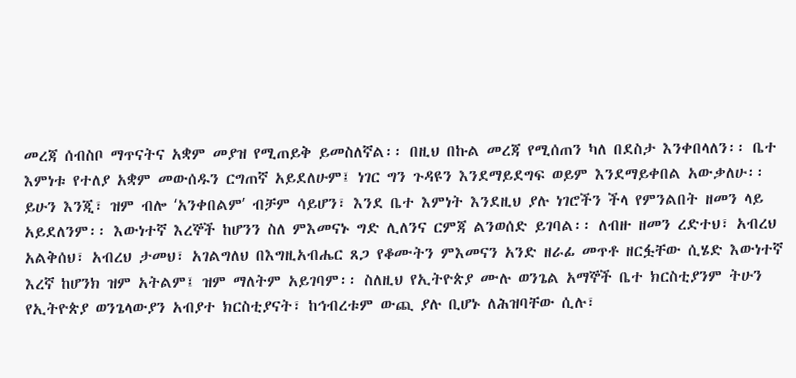መረጃ ሰብስቦ ማጥናትና አቋም መያዝ የሚጠይቅ ይመስለኛል፡፡ በዚህ በኩል መረጃ የሚሰጠን ካለ በደስታ እንቀበላለን፡፡ ቤተ እምነቱ የተለያ አቋም መውሰዱን ርግጠኛ አይደለሁም፤ ነገር ግን ጉዳዩን እንደማይደግፍ ወይም እንደማይቀበል አውቃለሁ፡፡ ይሁን እንጂ፣ ዝም ብሎ ʻአንቀበልምʼ ብቻም ሳይሆን፣ እንደ ቤተ እምነት እንደዚህ ያሉ ነገሮችን ችላ የምንልበት ዘመን ላይ አይደለንም፡፡ እውነተኛ እረኞች ከሆንን ስለ ምእመናኑ ግድ ሊለንና ርምጃ ልንወሰድ ይገባል፡፡ ለብዙ ዘመን ረድተህ፣ አብረህ አልቅሰህ፣ አብረህ ታመህ፣ አገልግለህ በእግዚአብሔር ጸጋ የቆሙትን ምእመናን አንድ ዘራፊ መጥቶ ዘርፏቸው ሲሄድ እውነተኛ እረኛ ከሆንክ ዝም አትልም፤ ዝም ማለትም አይገባም፡፡ ስለዚህ የኢትዮጵያ ሙሉ ወንጌል አማኞች ቤተ ክርስቲያንም ትሁን የኢትዮጵያ ወንጌላውያን አብያተ ክርስቲያናት፣ ከኅብረቱም ውጪ ያሉ ቢሆኑ ለሕዝባቸው ሲሉ፣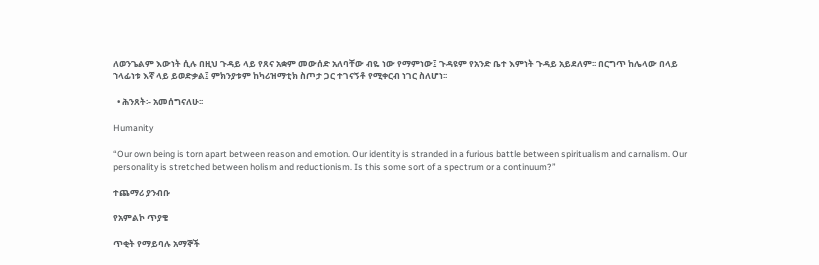ለወንጌልም እውነት ሲሉ በዚህ ጉዳይ ላይ የጸና አቋም መውሰድ አለባቸው ብዬ ነው የማምነው፤ ጉዳዩም የአንድ ቤተ እምነት ጉዳይ አይደለም፡፡ በርግጥ ከሌላው በላይ ኀላፊነቱ እኛ ላይ ይወድቃል፤ ምክንያቱም ከካሪዝማቲክ ስጦታ ጋር ተገናኝቶ የሚቀርብ ነገር ስለሆነ፡፡

  • ሕንጸት፡- አመሰግናለሁ፡፡

Humanity

“Our own being is torn apart between reason and emotion. Our identity is stranded in a furious battle between spiritualism and carnalism. Our personality is stretched between holism and reductionism. Is this some sort of a spectrum or a continuum?”

ተጨማሪ ያንብቡ

የአምልኮ ጥያቄ

ጥቂት የማይባሉ አማኞች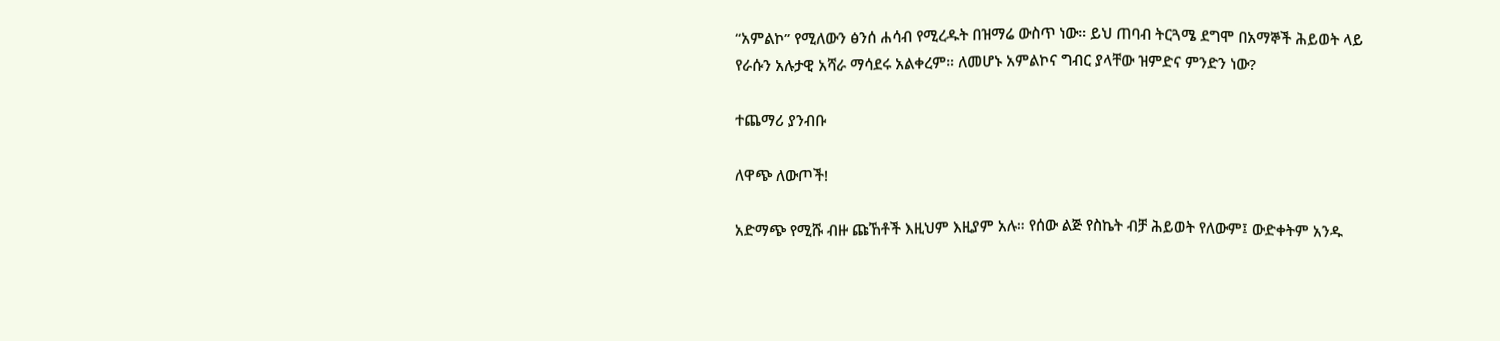“አምልኮ” የሚለውን ፅንሰ ሐሳብ የሚረዱት በዝማሬ ውስጥ ነው። ይህ ጠባብ ትርጓሜ ደግሞ በአማኞች ሕይወት ላይ የራሱን አሉታዊ አሻራ ማሳደሩ አልቀረም። ለመሆኑ አምልኮና ግብር ያላቸው ዝምድና ምንድን ነው?

ተጨማሪ ያንብቡ

ለዋጭ ለውጦች!

አድማጭ የሚሹ ብዙ ጩኸቶች እዚህም እዚያም አሉ። የሰው ልጅ የስኬት ብቻ ሕይወት የለውም፤ ውድቀትም አንዱ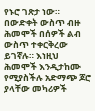የኑሮ ገጽታ ነው። በውድቀት ውስጥ ብዙ ሕመሞች በሰዎች ልብ ውስጥ ተቀርቅረው ይገኛሉ። እነዚህ ሕመሞች እንዲታከሙ የሚያስችሉ አድማጭ ጆሮ ያላቸው መካሪዎች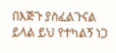በእጅጉ ያስፈልጉናል ይላል ይህ የተካልኝ ነጋ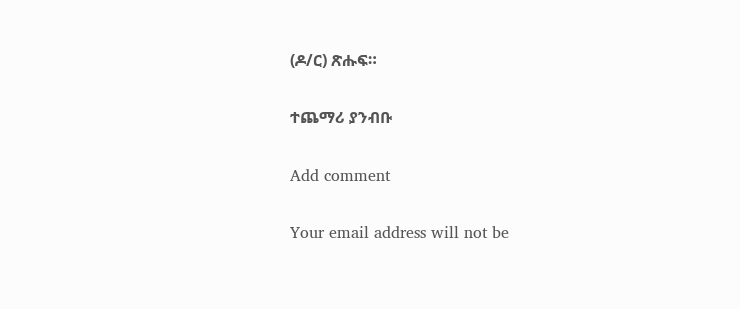(ዶ/ር) ጽሑፍ።

ተጨማሪ ያንብቡ

Add comment

Your email address will not be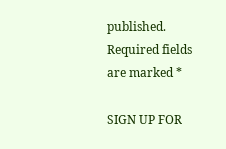published. Required fields are marked *

SIGN UP FOR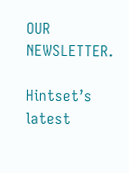OUR NEWSLETTER.

Hintset’s latest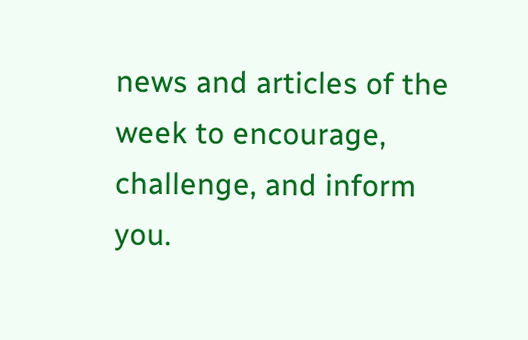news and articles of the week to encourage, challenge, and inform you.